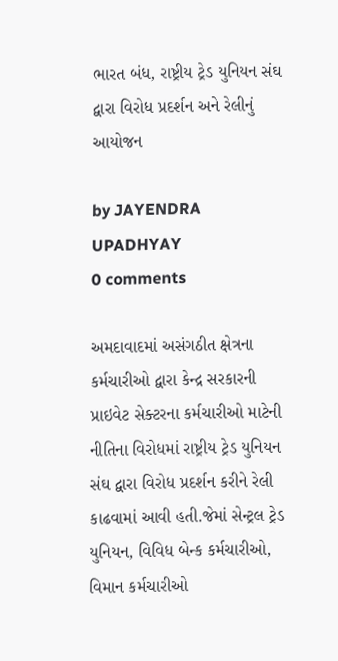ભારત બંધ, રાષ્ટ્રીય ટ્રેડ યુનિયન સંઘ દ્વારા વિરોધ પ્રદર્શન અને રેલીનું આયોજન

by JAYENDRA UPADHYAY
0 comments

અમદાવાદમાં અસંગઠીત ક્ષેત્રના કર્મચારીઓ દ્વારા કેન્દ્ર સરકારની પ્રાઇવેટ સેક્ટરના કર્મચારીઓ માટેની નીતિના વિરોધમાં રાષ્ટ્રીય ટ્રેડ યુનિયન સંઘ દ્વારા વિરોધ પ્રદર્શન કરીને રેલી કાઢવામાં આવી હતી.જેમાં સેન્ટ્રલ ટ્રેડ યુનિયન, વિવિધ બેન્ક કર્મચારીઓ, વિમાન કર્મચારીઓ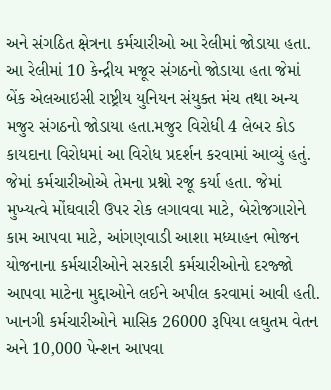અને સંગઠિત ક્ષેત્રના કર્મચારીઓ આ રેલીમાં જોડાયા હતા. આ રેલીમાં 10 કેન્દ્રીય મજૂર સંગઠનો જોડાયા હતા જેમાં બેંક એલઆઇસી રાષ્ટ્રીય યુનિયન સંયુક્ત મંચ તથા અન્ય મજુર સંગઠનો જોડાયા હતા.મજુર વિરોધી 4 લેબર કોડ કાયદાના વિરોધમાં આ વિરોધ પ્રદર્શન કરવામાં આવ્યું હતું. જેમાં કર્મચારીઓએ તેમના પ્રશ્નો રજૂ કર્યા હતા. જેમાં મુખ્યત્વે મોંઘવારી ઉપર રોક લગાવવા માટે, બેરોજગારોને કામ આપવા માટે, આંગણવાડી આશા મધ્યાહન ભોજન યોજનાના કર્મચારીઓને સરકારી કર્મચારીઓનો દરજ્જો આપવા માટેના મુદ્દાઓને લઈને અપીલ કરવામાં આવી હતી. ખાનગી કર્મચારીઓને માસિક 26000 રૂપિયા લઘુતમ વેતન અને 10,000 પેન્શન આપવા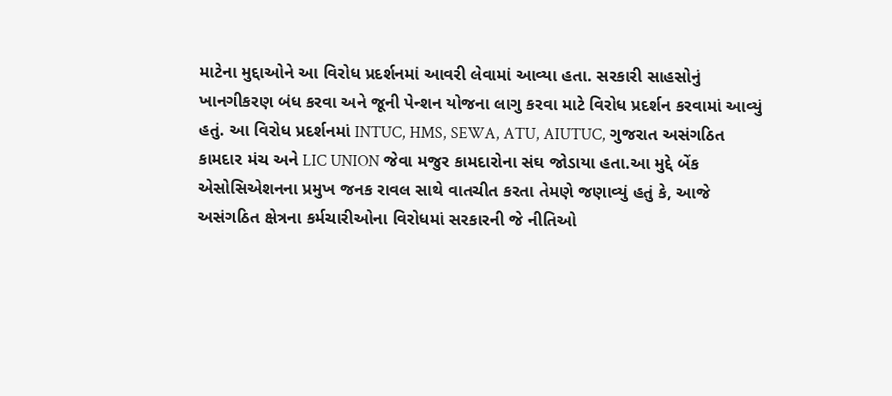માટેના મુદ્દાઓને આ વિરોધ પ્રદર્શનમાં આવરી લેવામાં આવ્યા હતા. સરકારી સાહસોનું ખાનગીકરણ બંધ કરવા અને જૂની પેન્શન યોજના લાગુ કરવા માટે વિરોધ પ્રદર્શન કરવામાં આવ્યું હતું. આ વિરોધ પ્રદર્શનમાં INTUC, HMS, SEWA, ATU, AIUTUC, ગુજરાત અસંગઠિત કામદાર મંચ અને LIC UNION જેવા મજુર કામદારોના સંઘ જોડાયા હતા.આ મુદ્દે બેંક એસોસિએશનના પ્રમુખ જનક રાવલ સાથે વાતચીત કરતા તેમણે જણાવ્યું હતું કે, આજે અસંગઠિત ક્ષેત્રના કર્મચારીઓના વિરોધમાં સરકારની જે નીતિઓ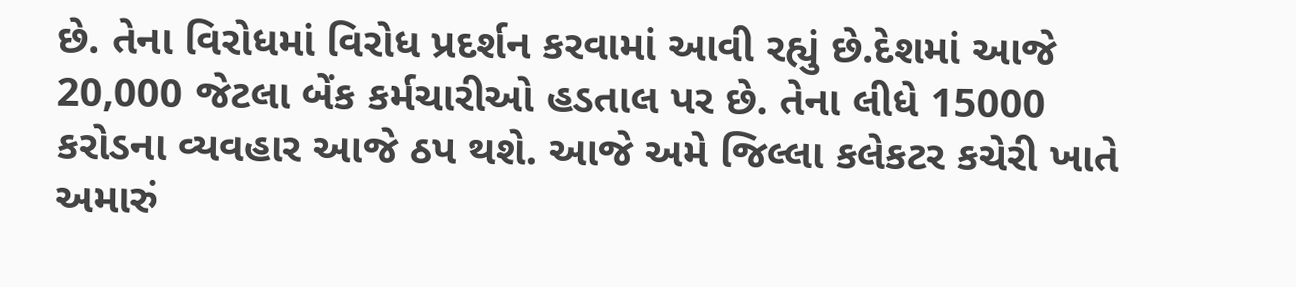છે. તેના વિરોધમાં વિરોધ પ્રદર્શન કરવામાં આવી રહ્યું છે.દેશમાં આજે 20,000 જેટલા બેંક કર્મચારીઓ હડતાલ પર છે. તેના લીધે 15000 કરોડના વ્યવહાર આજે ઠપ થશે. આજે અમે જિલ્લા કલેકટર કચેરી ખાતે અમારું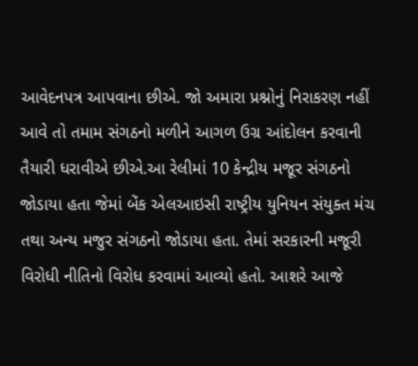આવેદનપત્ર આપવાના છીએ. જો અમારા પ્રશ્નોનું નિરાકરણ નહીં આવે તો તમામ સંગઠનો મળીને આગળ ઉગ્ર આંદોલન કરવાની તૈયારી ધરાવીએ છીએ.આ રેલીમાં 10 કેન્દ્રીય મજૂર સંગઠનો જોડાયા હતા જેમાં બેંક એલઆઇસી રાષ્ટ્રીય યુનિયન સંયુક્ત મંચ તથા અન્ય મજુર સંગઠનો જોડાયા હતા. તેમાં સરકારની મજૂરી વિરોધી નીતિનો વિરોધ કરવામાં આવ્યો હતો. આશરે આજે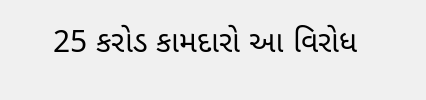25 કરોડ કામદારો આ વિરોધ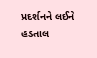પ્રદર્શનને લઈને હડતાલ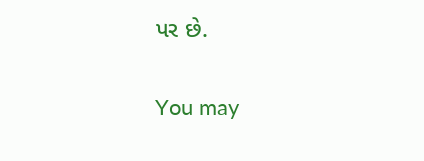પર છે.

You may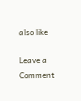also like

Leave a Comment